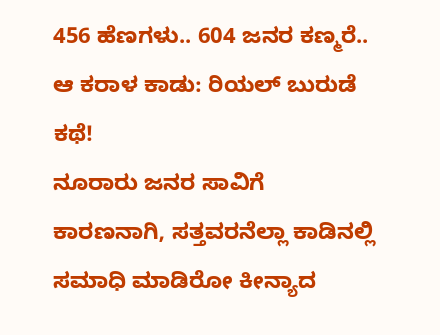456 ಹೆಣಗಳು.. 604 ಜನರ ಕಣ್ಮರೆ.. ಆ ಕರಾಳ ಕಾಡು: ರಿಯಲ್ ಬುರುಡೆ ಕಥೆ!
ನೂರಾರು ಜನರ ಸಾವಿಗೆ ಕಾರಣನಾಗಿ, ಸತ್ತವರನೆಲ್ಲಾ ಕಾಡಿನಲ್ಲಿ ಸಮಾಧಿ ಮಾಡಿರೋ ಕೀನ್ಯಾದ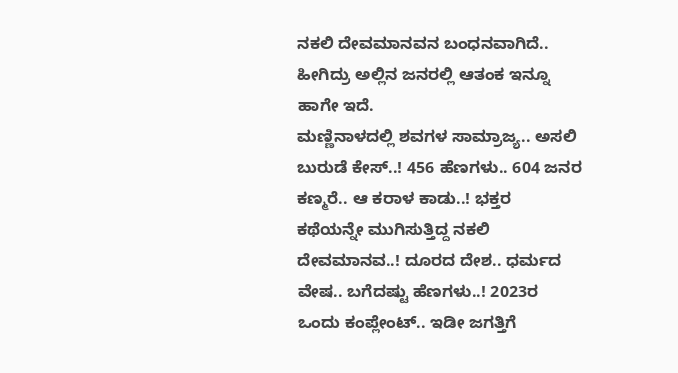ನಕಲಿ ದೇವಮಾನವನ ಬಂಧನವಾಗಿದೆ.. ಹೀಗಿದ್ರು ಅಲ್ಲಿನ ಜನರಲ್ಲಿ ಆತಂಕ ಇನ್ನೂ ಹಾಗೇ ಇದೆ.
ಮಣ್ಣಿನಾಳದಲ್ಲಿ ಶವಗಳ ಸಾಮ್ರಾಜ್ಯ.. ಅಸಲಿ ಬುರುಡೆ ಕೇಸ್..! 456 ಹೆಣಗಳು.. 604 ಜನರ ಕಣ್ಮರೆ.. ಆ ಕರಾಳ ಕಾಡು..! ಭಕ್ತರ ಕಥೆಯನ್ನೇ ಮುಗಿಸುತ್ತಿದ್ದ ನಕಲಿ ದೇವಮಾನವ..! ದೂರದ ದೇಶ.. ಧರ್ಮದ ವೇಷ.. ಬಗೆದಷ್ಟು ಹೆಣಗಳು..! 2023ರ ಒಂದು ಕಂಪ್ಲೇಂಟ್.. ಇಡೀ ಜಗತ್ತಿಗೆ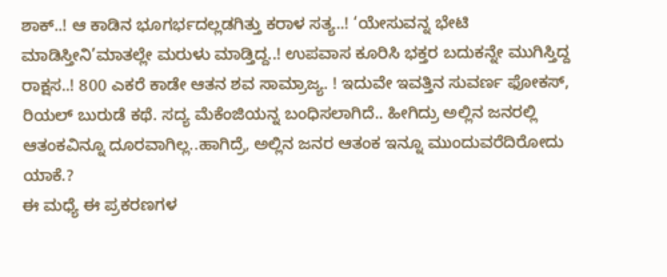ಶಾಕ್..! ಆ ಕಾಡಿನ ಭೂಗರ್ಭದಲ್ಲಡಗಿತ್ತು ಕರಾಳ ಸತ್ಯ..! ‘ಯೇಸುವನ್ನ ಭೇಟಿ ಮಾಡಿಸ್ತೀನಿ’ಮಾತಲ್ಲೇ ಮರುಳು ಮಾಡ್ತಿದ್ದ..! ಉಪವಾಸ ಕೂರಿಸಿ ಭಕ್ತರ ಬದುಕನ್ನೇ ಮುಗಿಸ್ತಿದ್ದ ರಾಕ್ಷಸ..! 800 ಎಕರೆ ಕಾಡೇ ಆತನ ಶವ ಸಾಮ್ರಾಜ್ಯ. ! ಇದುವೇ ಇವತ್ತಿನ ಸುವರ್ಣ ಫೋಕಸ್, ರಿಯಲ್ ಬುರುಡೆ ಕಥೆ. ಸದ್ಯ ಮೆಕೆಂಜಿಯನ್ನ ಬಂಧಿಸಲಾಗಿದೆ.. ಹೀಗಿದ್ರು ಅಲ್ಲಿನ ಜನರಲ್ಲಿ ಆತಂಕವಿನ್ನೂ ದೂರವಾಗಿಲ್ಲ..ಹಾಗಿದ್ರೆ, ಅಲ್ಲಿನ ಜನರ ಆತಂಕ ಇನ್ನೂ ಮುಂದುವರೆದಿರೋದು ಯಾಕೆ.?
ಈ ಮಧ್ಯೆ ಈ ಪ್ರಕರಣಗಳ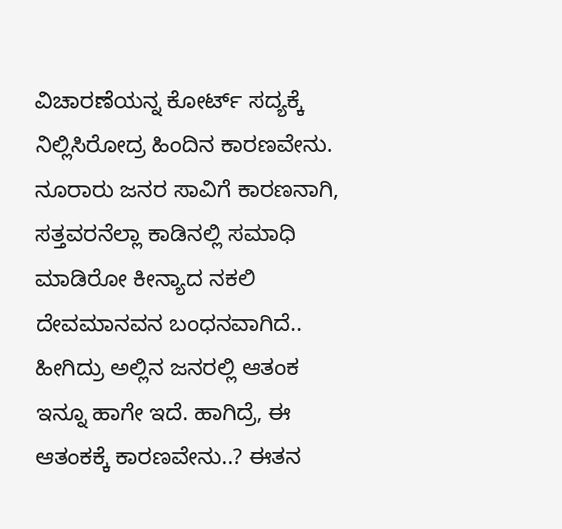ವಿಚಾರಣೆಯನ್ನ ಕೋರ್ಟ್ ಸದ್ಯಕ್ಕೆ ನಿಲ್ಲಿಸಿರೋದ್ರ ಹಿಂದಿನ ಕಾರಣವೇನು. ನೂರಾರು ಜನರ ಸಾವಿಗೆ ಕಾರಣನಾಗಿ, ಸತ್ತವರನೆಲ್ಲಾ ಕಾಡಿನಲ್ಲಿ ಸಮಾಧಿ ಮಾಡಿರೋ ಕೀನ್ಯಾದ ನಕಲಿ ದೇವಮಾನವನ ಬಂಧನವಾಗಿದೆ.. ಹೀಗಿದ್ರು ಅಲ್ಲಿನ ಜನರಲ್ಲಿ ಆತಂಕ ಇನ್ನೂ ಹಾಗೇ ಇದೆ. ಹಾಗಿದ್ರೆ, ಈ ಆತಂಕಕ್ಕೆ ಕಾರಣವೇನು..? ಈತನ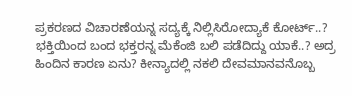ಪ್ರಕರಣದ ವಿಚಾರಣೆಯನ್ನ ಸದ್ಯಕ್ಕೆ ನಿಲ್ಲಿಸಿರೋದ್ಯಾಕೆ ಕೋರ್ಟ್..? ಭಕ್ತಿಯಿಂದ ಬಂದ ಭಕ್ತರನ್ನ ಮೆಕೆಂಜಿ ಬಲಿ ಪಡೆದಿದ್ದು ಯಾಕೆ..? ಅದ್ರ ಹಿಂದಿನ ಕಾರಣ ಏನು? ಕೀನ್ಯಾದಲ್ಲಿ ನಕಲಿ ದೇವಮಾನವನೊಬ್ಬ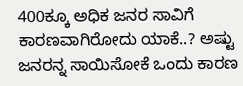400ಕ್ಕೂ ಅಧಿಕ ಜನರ ಸಾವಿಗೆ ಕಾರಣವಾಗಿರೋದು ಯಾಕೆ..? ಅಷ್ಟು ಜನರನ್ನ ಸಾಯಿಸೋಕೆ ಒಂದು ಕಾರಣ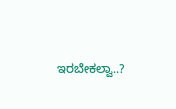ಇರಬೇಕಲ್ವಾ..?